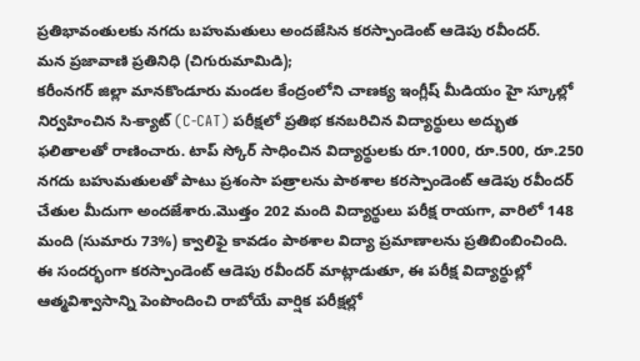ప్రతిభావంతులకు నగదు బహుమతులు అందజేసిన కరస్పాండెంట్ ఆడెపు రవీందర్.
మన ప్రజావాణి ప్రతినిధి (చిగురుమామిడి);
కరీంనగర్ జిల్లా మానకొండూరు మండల కేంద్రంలోని చాణక్య ఇంగ్లీష్ మీడియం హై స్కూల్లో నిర్వహించిన సి-క్యాట్ (C-CAT) పరీక్షలో ప్రతిభ కనబరిచిన విద్యార్థులు అద్భుత ఫలితాలతో రాణించారు. టాప్ స్కోర్ సాధించిన విద్యార్థులకు రూ.1000, రూ.500, రూ.250 నగదు బహుమతులతో పాటు ప్రశంసా పత్రాలను పాఠశాల కరస్పాండెంట్ ఆడెపు రవీందర్ చేతుల మీదుగా అందజేశారు.మొత్తం 202 మంది విద్యార్థులు పరీక్ష రాయగా, వారిలో 148 మంది (సుమారు 73%) క్వాలిఫై కావడం పాఠశాల విద్యా ప్రమాణాలను ప్రతిబింబించింది. ఈ సందర్భంగా కరస్పాండెంట్ ఆడెపు రవీందర్ మాట్లాడుతూ, ఈ పరీక్ష విద్యార్థుల్లో ఆత్మవిశ్వాసాన్ని పెంపొందించి రాబోయే వార్షిక పరీక్షల్లో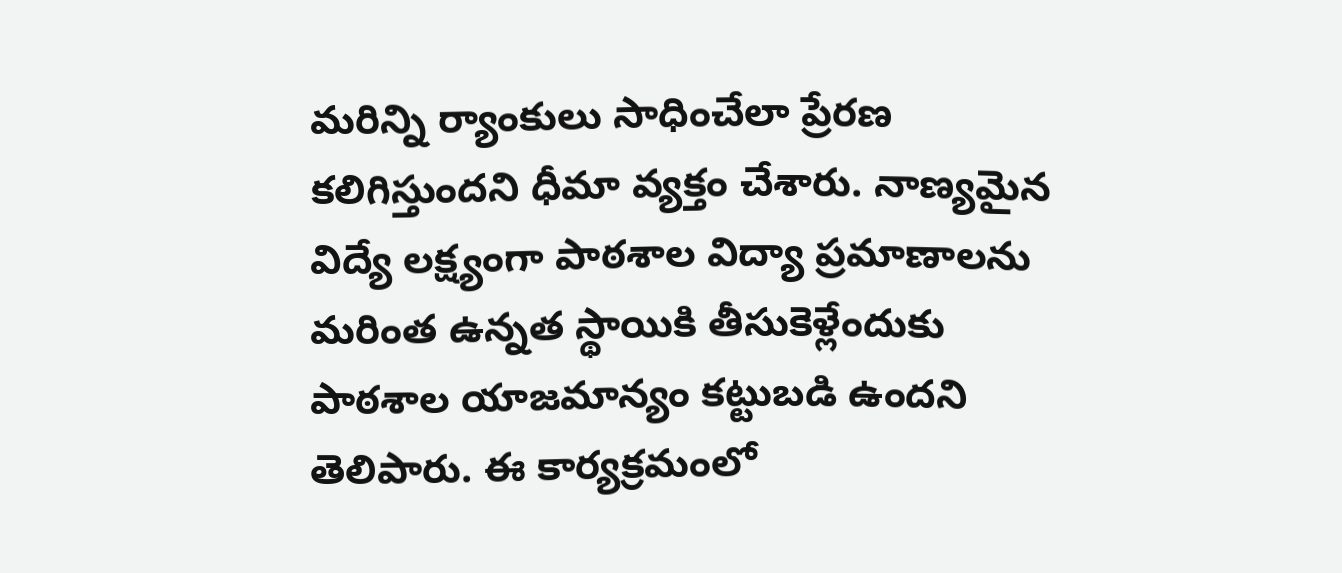మరిన్ని ర్యాంకులు సాధించేలా ప్రేరణ కలిగిస్తుందని ధీమా వ్యక్తం చేశారు. నాణ్యమైన విద్యే లక్ష్యంగా పాఠశాల విద్యా ప్రమాణాలను మరింత ఉన్నత స్థాయికి తీసుకెళ్లేందుకు పాఠశాల యాజమాన్యం కట్టుబడి ఉందని తెలిపారు. ఈ కార్యక్రమంలో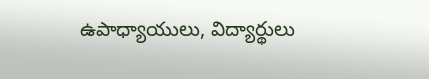ఉపాధ్యాయులు, విద్యార్థులు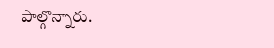పాల్గొన్నారు.